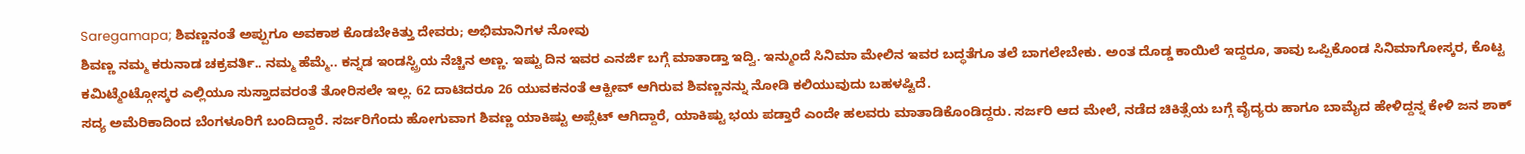Saregamapa; ಶಿವಣ್ಣನಂತೆ ಅಪ್ಪುಗೂ ಅವಕಾಶ ಕೊಡಬೇಕಿತ್ತು ದೇವರು; ಅಭಿಮಾನಿಗಳ ನೋವು
ಶಿವಣ್ಣ ನಮ್ಮ ಕರುನಾಡ ಚಕ್ರವರ್ತಿ.. ನಮ್ಮ ಹೆಮ್ಮೆ.. ಕನ್ನಡ ಇಂಡಸ್ಟ್ರಿಯ ನೆಚ್ಚಿನ ಅಣ್ಣ. ಇಷ್ಟು ದಿನ ಇವರ ಎನರ್ಜಿ ಬಗ್ಗೆ ಮಾತಾಡ್ತಾ ಇದ್ವಿ. ಇನ್ಮುಂದೆ ಸಿನಿಮಾ ಮೇಲಿನ ಇವರ ಬದ್ಧತೆಗೂ ತಲೆ ಬಾಗಲೇಬೇಕು. ಅಂತ ದೊಡ್ಡ ಕಾಯಿಲೆ ಇದ್ದರೂ, ತಾವು ಒಪ್ಪಿಕೊಂಡ ಸಿನಿಮಾಗೋಸ್ಕರ, ಕೊಟ್ಟ ಕಮಿಟ್ಮೆಂಟ್ಗೋಸ್ಕರ ಎಲ್ಲಿಯೂ ಸುಸ್ತಾದವರಂತೆ ತೋರಿಸಲೇ ಇಲ್ಲ. 62 ದಾಟಿದರೂ 26 ಯುವಕನಂತೆ ಆಕ್ಟೀವ್ ಆಗಿರುವ ಶಿವಣ್ಣನನ್ನು ನೋಡಿ ಕಲಿಯುವುದು ಬಹಳಷ್ಟಿದೆ.
ಸದ್ಯ ಅಮೆರಿಕಾದಿಂದ ಬೆಂಗಳೂರಿಗೆ ಬಂದಿದ್ದಾರೆ. ಸರ್ಜರಿಗೆಂದು ಹೋಗುವಾಗ ಶಿವಣ್ಣ ಯಾಕಿಷ್ಟು ಅಪ್ಸೆಟ್ ಆಗಿದ್ದಾರೆ, ಯಾಕಿಷ್ಟು ಭಯ ಪಡ್ತಾರೆ ಎಂದೇ ಹಲವರು ಮಾತಾಡಿಕೊಂಡಿದ್ದರು. ಸರ್ಜರಿ ಆದ ಮೇಲೆ, ನಡೆದ ಚಿಕಿತ್ಸೆಯ ಬಗ್ಗೆ ವೈದ್ಯರು ಹಾಗೂ ಬಾಮೈದ ಹೇಳಿದ್ದನ್ನ ಕೇಳಿ ಜನ ಶಾಕ್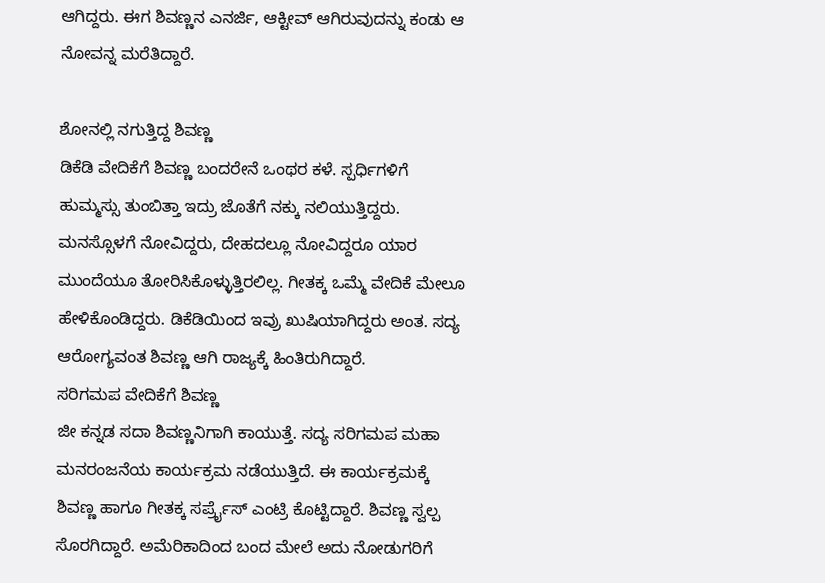ಆಗಿದ್ದರು. ಈಗ ಶಿವಣ್ಣನ ಎನರ್ಜಿ, ಆಕ್ಟೀವ್ ಆಗಿರುವುದನ್ನು ಕಂಡು ಆ ನೋವನ್ನ ಮರೆತಿದ್ದಾರೆ.

ಶೋನಲ್ಲಿ ನಗುತ್ತಿದ್ದ ಶಿವಣ್ಣ
ಡಿಕೆಡಿ ವೇದಿಕೆಗೆ ಶಿವಣ್ಣ ಬಂದರೇನೆ ಒಂಥರ ಕಳೆ. ಸ್ಪರ್ಧಿಗಳಿಗೆ ಹುಮ್ಮಸ್ಸು ತುಂಬಿತ್ತಾ ಇದ್ರು ಜೊತೆಗೆ ನಕ್ಕು ನಲಿಯುತ್ತಿದ್ದರು. ಮನಸ್ಸೊಳಗೆ ನೋವಿದ್ದರು, ದೇಹದಲ್ಲೂ ನೋವಿದ್ದರೂ ಯಾರ ಮುಂದೆಯೂ ತೋರಿಸಿಕೊಳ್ಳುತ್ತಿರಲಿಲ್ಲ. ಗೀತಕ್ಕ ಒಮ್ಮೆ ವೇದಿಕೆ ಮೇಲೂ ಹೇಳಿಕೊಂಡಿದ್ದರು. ಡಿಕೆಡಿಯಿಂದ ಇವ್ರು ಖುಷಿಯಾಗಿದ್ದರು ಅಂತ. ಸದ್ಯ ಆರೋಗ್ಯವಂತ ಶಿವಣ್ಣ ಆಗಿ ರಾಜ್ಯಕ್ಕೆ ಹಿಂತಿರುಗಿದ್ದಾರೆ.
ಸರಿಗಮಪ ವೇದಿಕೆಗೆ ಶಿವಣ್ಣ
ಜೀ ಕನ್ನಡ ಸದಾ ಶಿವಣ್ಣನಿಗಾಗಿ ಕಾಯುತ್ತೆ. ಸದ್ಯ ಸರಿಗಮಪ ಮಹಾ ಮನರಂಜನೆಯ ಕಾರ್ಯಕ್ರಮ ನಡೆಯುತ್ತಿದೆ. ಈ ಕಾರ್ಯಕ್ರಮಕ್ಕೆ ಶಿವಣ್ಣ ಹಾಗೂ ಗೀತಕ್ಕ ಸರ್ಪ್ರೈಸ್ ಎಂಟ್ರಿ ಕೊಟ್ಟಿದ್ದಾರೆ. ಶಿವಣ್ಣ ಸ್ವಲ್ಪ ಸೊರಗಿದ್ದಾರೆ. ಅಮೆರಿಕಾದಿಂದ ಬಂದ ಮೇಲೆ ಅದು ನೋಡುಗರಿಗೆ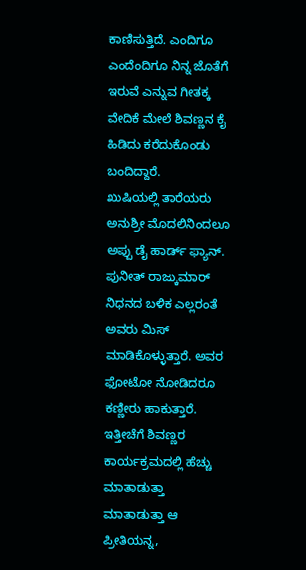ಕಾಣಿಸುತ್ತಿದೆ. ಎಂದಿಗೂ ಎಂದೆಂದಿಗೂ ನಿನ್ನ ಜೊತೆಗೆ ಇರುವೆ ಎನ್ನುವ ಗೀತಕ್ಕ ವೇದಿಕೆ ಮೇಲೆ ಶಿವಣ್ಣನ ಕೈ ಹಿಡಿದು ಕರೆದುಕೊಂಡು ಬಂದಿದ್ದಾರೆ.
ಖುಷಿಯಲ್ಲಿ ತಾರೆಯರು
ಅನುಶ್ರೀ ಮೊದಲಿನಿಂದಲೂ ಅಪ್ಪು ಡೈ ಹಾರ್ಡ್ ಫ್ಯಾನ್. ಪುನೀತ್ ರಾಜ್ಕುಮಾರ್ ನಿಧನದ ಬಳಿಕ ಎಲ್ಲರಂತೆ ಅವರು ಮಿಸ್ ಮಾಡಿಕೊಳ್ಳುತ್ತಾರೆ. ಅವರ ಫೋಟೋ ನೋಡಿದರೂ ಕಣ್ಣೀರು ಹಾಕುತ್ತಾರೆ. ಇತ್ತೀಚೆಗೆ ಶಿವಣ್ಣರ ಕಾರ್ಯಕ್ರಮದಲ್ಲಿ ಹೆಚ್ಚು ಮಾತಾಡುತ್ತಾ ಮಾತಾಡುತ್ತಾ ಆ ಪ್ರೀತಿಯನ್ನ,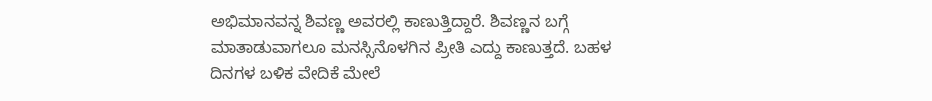ಅಭಿಮಾನವನ್ನ ಶಿವಣ್ಣ ಅವರಲ್ಲಿ ಕಾಣುತ್ತಿದ್ದಾರೆ. ಶಿವಣ್ಣನ ಬಗ್ಗೆ ಮಾತಾಡುವಾಗಲೂ ಮನಸ್ಸಿನೊಳಗಿನ ಪ್ರೀತಿ ಎದ್ದು ಕಾಣುತ್ತದೆ. ಬಹಳ ದಿನಗಳ ಬಳಿಕ ವೇದಿಕೆ ಮೇಲೆ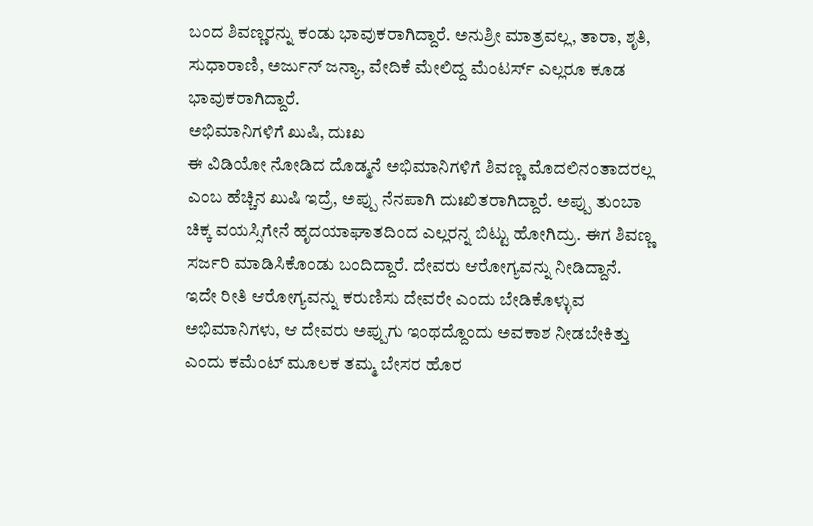ಬಂದ ಶಿವಣ್ಣರನ್ನು ಕಂಡು ಭಾವುಕರಾಗಿದ್ದಾರೆ. ಅನುಶ್ರೀ ಮಾತ್ರವಲ್ಲ, ತಾರಾ, ಶೃತಿ, ಸುಧಾರಾಣಿ, ಅರ್ಜುನ್ ಜನ್ಯಾ, ವೇದಿಕೆ ಮೇಲಿದ್ದ ಮೆಂಟರ್ಸ್ ಎಲ್ಲರೂ ಕೂಡ ಭಾವುಕರಾಗಿದ್ದಾರೆ.
ಅಭಿಮಾನಿಗಳಿಗೆ ಖುಷಿ, ದುಃಖ
ಈ ವಿಡಿಯೋ ನೋಡಿದ ದೊಡ್ಮನೆ ಅಭಿಮಾನಿಗಳಿಗೆ ಶಿವಣ್ಣ ಮೊದಲಿನಂತಾದರಲ್ಲ ಎಂಬ ಹೆಚ್ಚಿನ ಖುಷಿ ಇದ್ರೆ, ಅಪ್ಪು ನೆನಪಾಗಿ ದುಃಖಿತರಾಗಿದ್ದಾರೆ. ಅಪ್ಪು ತುಂಬಾ ಚಿಕ್ಕ ವಯಸ್ಸಿಗೇನೆ ಹೃದಯಾಘಾತದಿಂದ ಎಲ್ಲರನ್ನ ಬಿಟ್ಟು ಹೋಗಿದ್ರು. ಈಗ ಶಿವಣ್ಣ ಸರ್ಜರಿ ಮಾಡಿಸಿಕೊಂಡು ಬಂದಿದ್ದಾರೆ. ದೇವರು ಆರೋಗ್ಯವನ್ನು ನೀಡಿದ್ದಾನೆ. ಇದೇ ರೀತಿ ಆರೋಗ್ಯವನ್ನು ಕರುಣಿಸು ದೇವರೇ ಎಂದು ಬೇಡಿಕೊಳ್ಳುವ ಅಭಿಮಾನಿಗಳು, ಆ ದೇವರು ಅಪ್ಪುಗು ಇಂಥದ್ದೊಂದು ಅವಕಾಶ ನೀಡಬೇಕಿತ್ತು ಎಂದು ಕಮೆಂಟ್ ಮೂಲಕ ತಮ್ಮ ಬೇಸರ ಹೊರ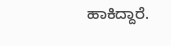ಹಾಕಿದ್ದಾರೆ.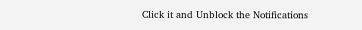Click it and Unblock the Notifications